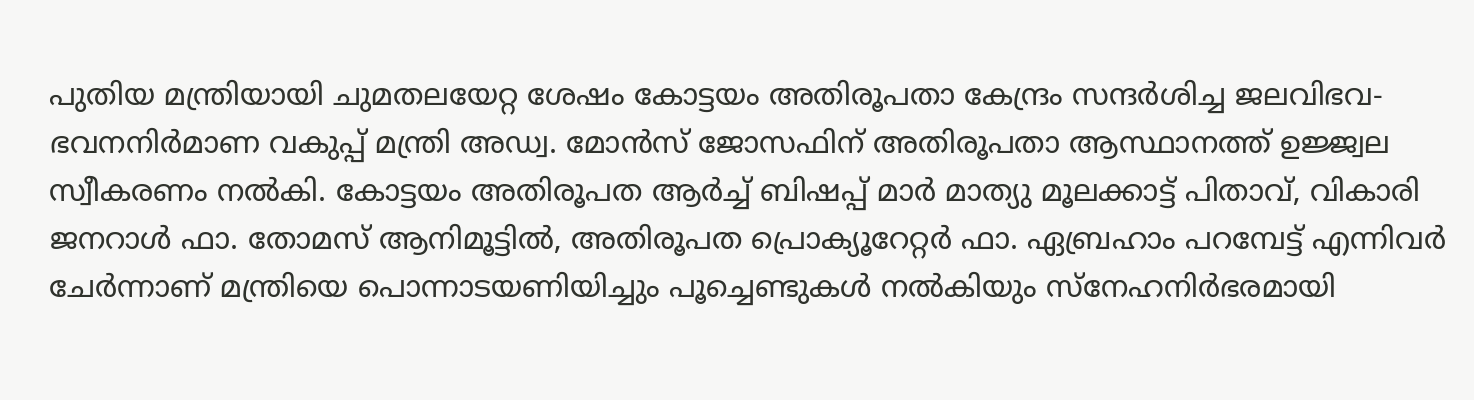പുതിയ മന്ത്രിയായി ചുമതലയേറ്റ ശേഷം കോട്ടയം അതിരൂപതാ കേന്ദ്രം സന്ദർശിച്ച ജലവിഭവ-ഭവനനിർമാണ വകുപ്പ് മന്ത്രി അഡ്വ. മോൻസ് ജോസഫിന് അതിരൂപതാ ആസ്ഥാനത്ത് ഉജ്ജ്വല സ്വീകരണം നൽകി. കോട്ടയം അതിരൂപത ആർച്ച് ബിഷപ്പ് മാർ മാത്യു മൂലക്കാട്ട് പിതാവ്, വികാരി ജനറാൾ ഫാ. തോമസ് ആനിമൂട്ടിൽ, അതിരൂപത പ്രൊക്യൂറേറ്റർ ഫാ. ഏബ്രഹാം പറമ്പേട്ട് എന്നിവർ ചേർന്നാണ് മന്ത്രിയെ പൊന്നാടയണിയിച്ചും പൂച്ചെണ്ടുകൾ നൽകിയും സ്നേഹനിർഭരമായി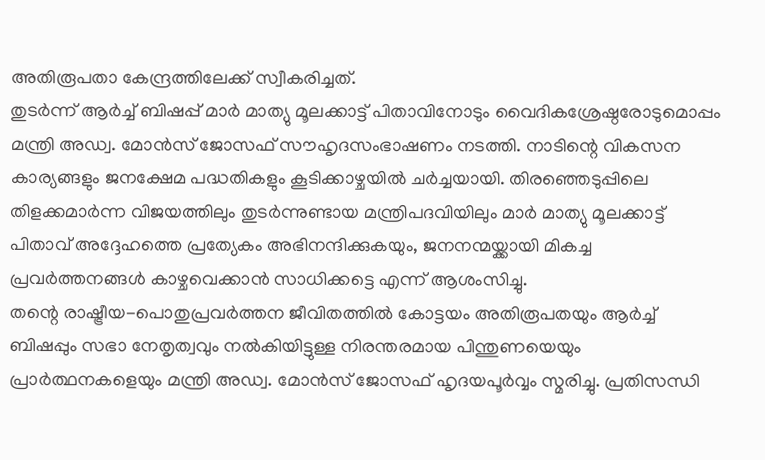അതിരൂപതാ കേന്ദ്രത്തിലേക്ക് സ്വീകരിച്ചത്.
തുടർന്ന് ആർച്ച് ബിഷപ്പ് മാർ മാത്യു മൂലക്കാട്ട് പിതാവിനോടും വൈദികശ്രേഷ്ഠരോടുമൊപ്പം മന്ത്രി അഡ്വ. മോൻസ് ജോസഫ് സൗഹൃദസംഭാഷണം നടത്തി. നാടിന്റെ വികസന കാര്യങ്ങളും ജനക്ഷേമ പദ്ധതികളും കൂടിക്കാഴ്ചയിൽ ചർച്ചയായി. തിരഞ്ഞെടുപ്പിലെ തിളക്കമാർന്ന വിജയത്തിലും തുടർന്നുണ്ടായ മന്ത്രിപദവിയിലും മാർ മാത്യു മൂലക്കാട്ട് പിതാവ് അദ്ദേഹത്തെ പ്രത്യേകം അഭിനന്ദിക്കുകയും, ജനനന്മയ്ക്കായി മികച്ച പ്രവർത്തനങ്ങൾ കാഴ്ചവെക്കാൻ സാധിക്കട്ടെ എന്ന് ആശംസിച്ചു.
തന്റെ രാഷ്ട്രീയ-പൊതുപ്രവർത്തന ജീവിതത്തിൽ കോട്ടയം അതിരൂപതയും ആർച്ച് ബിഷപ്പും സഭാ നേതൃത്വവും നൽകിയിട്ടുള്ള നിരന്തരമായ പിന്തുണയെയും പ്രാർത്ഥനകളെയും മന്ത്രി അഡ്വ. മോൻസ് ജോസഫ് ഹൃദയപൂർവ്വം സ്മരിച്ചു. പ്രതിസന്ധി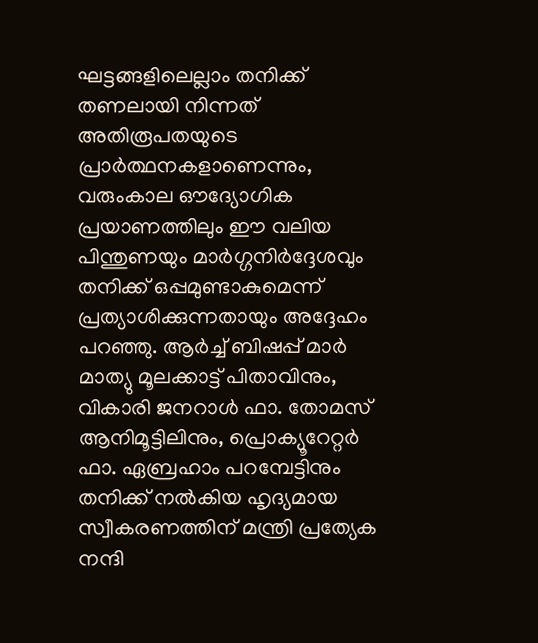ഘട്ടങ്ങളിലെല്ലാം തനിക്ക് തണലായി നിന്നത് അതിരൂപതയുടെ പ്രാർത്ഥനകളാണെന്നും, വരുംകാല ഔദ്യോഗിക പ്രയാണത്തിലും ഈ വലിയ പിന്തുണയും മാർഗ്ഗനിർദ്ദേശവും തനിക്ക് ഒപ്പമുണ്ടാകുമെന്ന് പ്രത്യാശിക്കുന്നതായും അദ്ദേഹം പറഞ്ഞു. ആർച്ച് ബിഷപ്പ് മാർ മാത്യു മൂലക്കാട്ട് പിതാവിനും, വികാരി ജനറാൾ ഫാ. തോമസ് ആനിമൂട്ടിലിനും, പ്രൊക്യൂറേറ്റർ ഫാ. ഏബ്രഹാം പറമ്പേട്ടിനും തനിക്ക് നൽകിയ ഹൃദ്യമായ സ്വീകരണത്തിന് മന്ത്രി പ്രത്യേക നന്ദി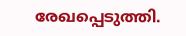രേഖപ്പെടുത്തി.